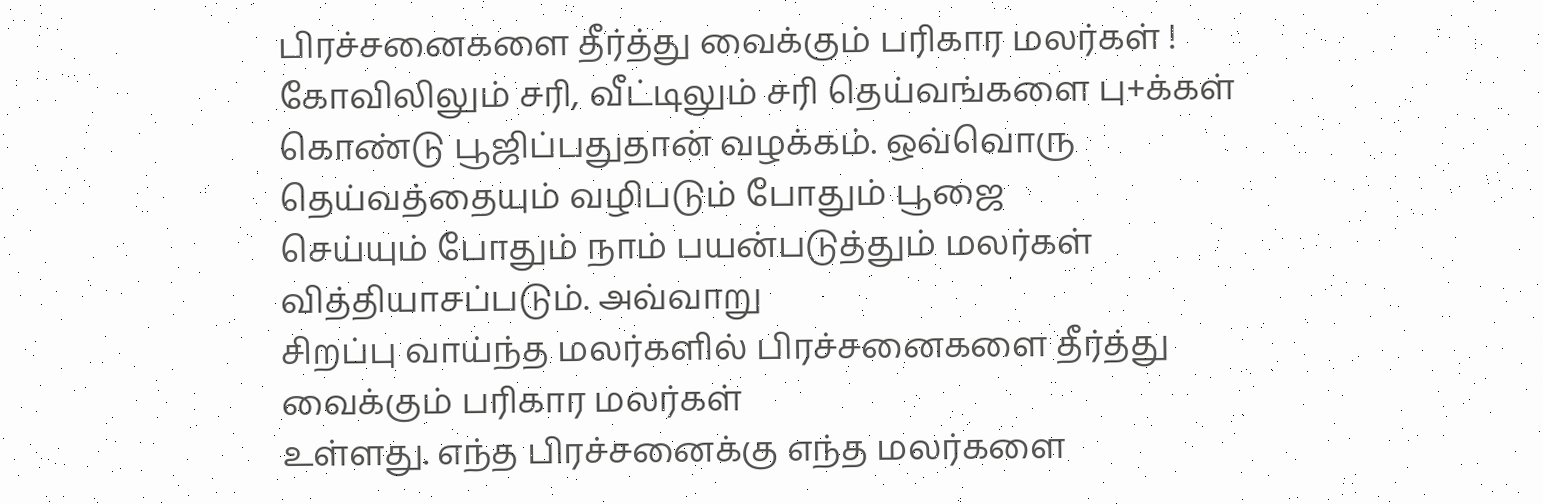பிரச்சனைகளை தீர்த்து வைக்கும் பரிகார மலர்கள் !
கோவிலிலும் சரி, வீட்டிலும் சரி தெய்வங்களை பு+க்கள் கொண்டு பூஜிப்பதுதான் வழக்கம். ஒவ்வொரு தெய்வத்தையும் வழிபடும் போதும் பூஜை
செய்யும் போதும் நாம் பயன்படுத்தும் மலர்கள் வித்தியாசப்படும். அவ்வாறு
சிறப்பு வாய்ந்த மலர்களில் பிரச்சனைகளை தீர்த்து வைக்கும் பரிகார மலர்கள்
உள்ளது. எந்த பிரச்சனைக்கு எந்த மலர்களை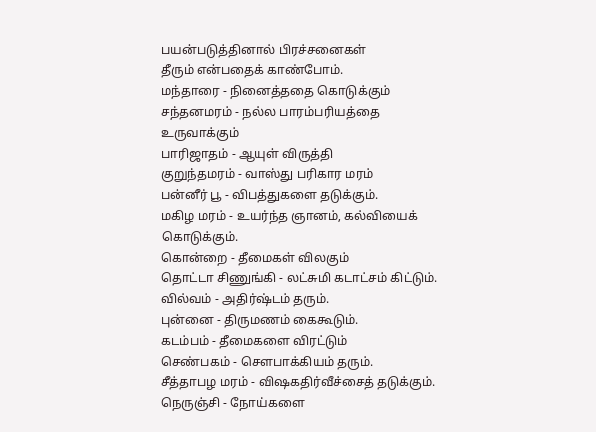பயன்படுத்தினால் பிரச்சனைகள்
தீரும் என்பதைக் காண்போம்.
மந்தாரை - நினைத்ததை கொடுக்கும்
சந்தனமரம் - நல்ல பாரம்பரியத்தை உருவாக்கும்
பாரிஜாதம் - ஆயுள் விருத்தி
குறுந்தமரம் - வாஸ்து பரிகார மரம்
பன்னீர் பூ - விபத்துகளை தடுக்கும்.
மகிழ மரம் - உயர்ந்த ஞானம், கல்வியைக் கொடுக்கும்.
கொன்றை - தீமைகள் விலகும்
தொட்டா சிணுங்கி - லட்சுமி கடாட்சம் கிட்டும்.
வில்வம் - அதிர்ஷ்டம் தரும்.
புன்னை - திருமணம் கைகூடும்.
கடம்பம் - தீமைகளை விரட்டும்
செண்பகம் - சௌபாக்கியம் தரும்.
சீத்தாபழ மரம் - விஷகதிர்வீச்சைத் தடுக்கும்.
நெருஞ்சி - நோய்களை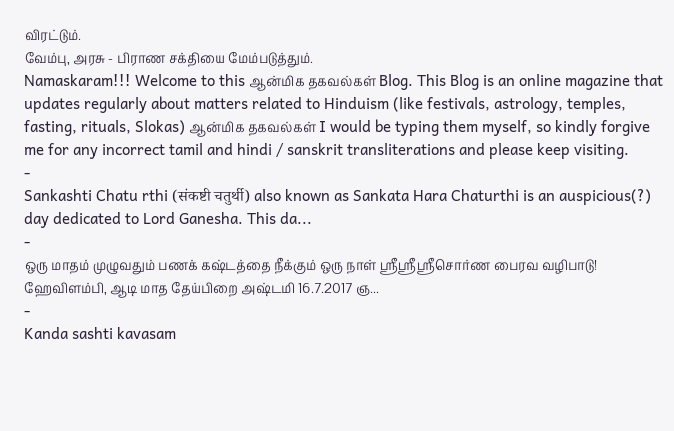விரட்டும்.
வேம்பு, அரசு - பிராண சக்தியை மேம்படுத்தும்.
Namaskaram!!! Welcome to this ஆன்மிக தகவல்கள் Blog. This Blog is an online magazine that updates regularly about matters related to Hinduism (like festivals, astrology, temples, fasting, rituals, Slokas) ஆன்மிக தகவல்கள் I would be typing them myself, so kindly forgive me for any incorrect tamil and hindi / sanskrit transliterations and please keep visiting.
-
Sankashti Chatu rthi (संकष्टी चतुर्थी) also known as Sankata Hara Chaturthi is an auspicious(?) day dedicated to Lord Ganesha. This da...
-
ஒரு மாதம் முழுவதும் பணக் கஷ்டத்தை நீக்கும் ஒரு நாள் ஸ்ரீஸ்ரீஸ்ரீசொர்ண பைரவ வழிபாடு! ஹேவிளம்பி, ஆடி மாத தேய்பிறை அஷ்டமி 16.7.2017 ஞ...
-
Kanda sashti kavasam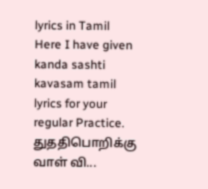lyrics in Tamil Here I have given kanda sashti kavasam tamil lyrics for your regular Practice. துததிபொறிக்கு வாள் வி...